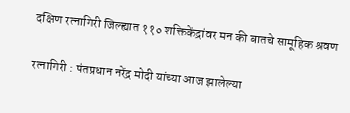दक्षिण रत्नागिरी जिल्ह्यात ११० शक्तिकेंद्रांवर मन की बातचे सामूहिक श्रवण

रत्नागिरी : पंतप्रधान नरेंद्र मोदी यांच्या आज झालेल्या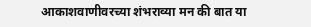आकाशवाणीवरच्या शंभराव्या मन की बात या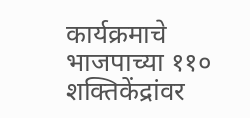कार्यक्रमाचे भाजपाच्या ११० शक्तिकेंद्रांवर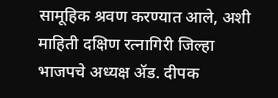सामूहिक श्रवण करण्यात आले, अशी माहिती दक्षिण रत्नागिरी जिल्हा भाजपचे अध्यक्ष ॲड. दीपक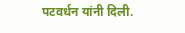पटवर्धन यांनी दिली.